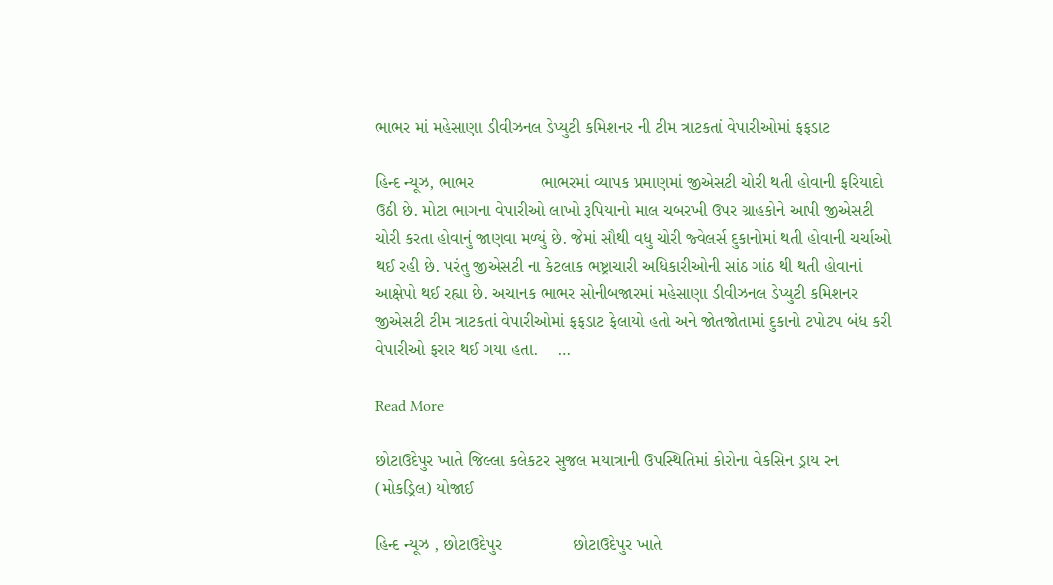ભાભર માં મહેસાણા ડીવીઝનલ ડેપ્યુટી કમિશનર ની ટીમ ત્રાટકતાં વેપારીઓમાં ફફડાટ

હિન્દ ન્યૂઝ, ભાભર              ભાભરમાં વ્યાપક પ્રમાણમાં જીએસટી ચોરી થતી હોવાની ફરિયાદો ઉઠી છે. મોટા ભાગના વેપારીઓ લાખો રૂપિયાનો માલ ચબરખી ઉપર ગ્રાહકોને આપી જીએસટી ચોરી કરતા હોવાનું જાણવા મળ્યું છે. જેમાં સૌથી વધુ ચોરી જ્વેલર્સ દુકાનોમાં થતી હોવાની ચર્ચાઓ થઈ રહી છે. પરંતુ જીએસટી ના કેટલાક ભષ્ટ્રાચારી અધિકારીઓની સાંઠ ગાંઠ થી થતી હોવાનાં આક્ષેપો થઈ રહ્યા છે. અચાનક ભાભર સોનીબજારમાં મહેસાણા ડીવીઝનલ ડેપ્યુટી કમિશનર જીએસટી ટીમ ત્રાટકતાં વેપારીઓમાં ફફડાટ ફેલાયો હતો અને જોતજોતામાં દુકાનો ટપોટપ બંધ કરી વેપારીઓ ફરાર થઈ ગયા હતા.    …

Read More

છોટાઉદેપુર ખાતે જિલ્લા કલેકટર સુજલ મયાત્રાની ઉપસ્થિતિમાં કોરોના વેકસિન ડ્રાય રન (મોકડ્રિલ) યોજાઈ

હિન્દ ન્યૂઝ , છોટાઉદેપુર               છોટાઉદેપુર ખાતે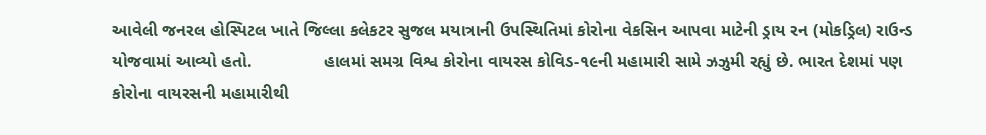આવેલી જનરલ હોસ્પિટલ ખાતે જિલ્લા કલેકટર સુજલ મયાત્રાની ઉપસ્થિતિમાં કોરોના વેકસિન આપવા માટેની ડ્રાય રન (મોકડ્રિલ) રાઉન્ડ યોજવામાં આવ્યો હતો.               હાલમાં સમગ્ર વિશ્વ કોરોના વાયરસ કોવિડ-૧૯ની મહામારી સામે ઝઝુમી રહ્યું છે. ભારત દેશમાં પણ કોરોના વાયરસની મહામારીથી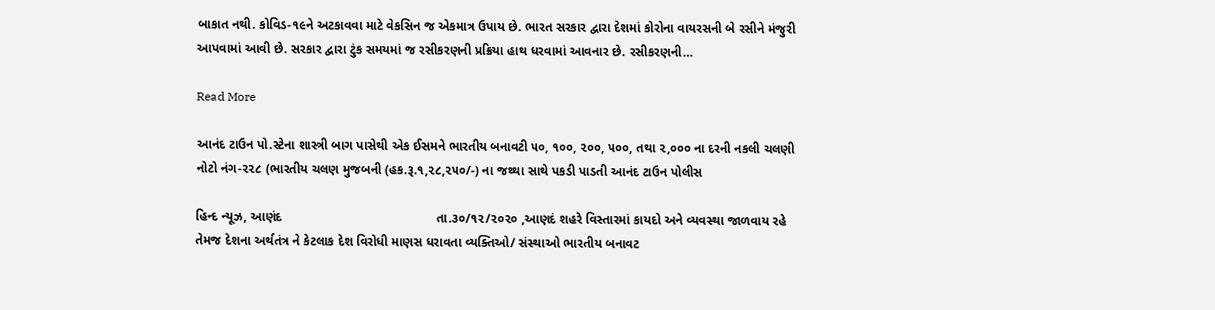બાકાત નથી. કોવિડ-૧૯ને અટકાવવા માટે વેકસિન જ એકમાત્ર ઉપાય છે. ભારત સરકાર દ્વારા દેશમાં કોરોના વાયરસની બે રસીને મંજુરી આપવામાં આવી છે. સરકાર દ્વારા ટુંક સમયમાં જ રસીકરણની પ્રક્રિયા હાથ ધરવામાં આવનાર છે. રસીકરણની…

Read More

આનંદ ટાઉન પો.સ્ટેના શાસ્ત્રી બાગ પાસેથી એક ઈસમને ભારતીય બનાવટી ૫૦, ૧૦૦, ૨૦૦, ૫૦૦, તથા ૨,૦૦૦ ના દરની નકલી ચલણી નોટો નંગ-૨૨૮ (ભારતીય ચલણ મુજબની (હક.રૂ.૧,૨૮,૨૫૦/-) ના જથ્થા સાથે પકડી પાડતી આનંદ ટાઉન પોલીસ

હિન્દ ન્યૂઝ, આણંદ                                           તા.૩૦/૧૨/૨૦૨૦ ,આણદં શહરે વિસ્તારમાં કાયદો અને વ્યવસ્થા જાળવાય રહે તેમજ દેશના અર્થતંત્ર ને કેટલાક દેશ વિરોધી માણસ ધરાવતા વ્યક્તિઓ/ સંસ્થાઓ ભારતીય બનાવટ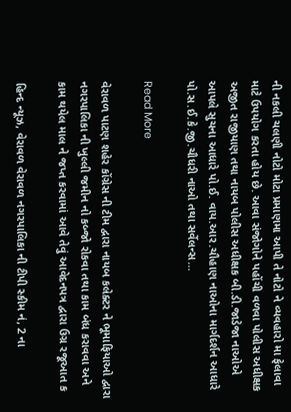ની નકલી ચલણી નોટો મોટા પ્રમાણમા આપી તે નોટો ને વ્યવહારો મા ફેલાવા માટે ઉપયોગ કરતા હોય છે. આવા સંજોગોને પહોંચી વળવા પોલીસ અધીક્ષક અજીત રાજીયાણ તથા નાયબ પોલીસ અધીક્ષક બી.ડી.જાડેજા નાઓએ આપલે સુચના આધારે પો.ઈ. વાય.આર.ચૌહાણ નાઓના માર્ગદર્શન આધારે પો.સ.ઈ.કે.જી.ચૌધરી નાઓ તથા સર્વેલન્સ…

Read More

વેરાવળ પાટણ શહેર કોંગ્રેસ ની ટીમ દ્વારા નાયબ કલેક્ટર ને ભૂમાફિયાઓ દ્વારા નગરપાલિકા ની ખુલ્લી જમીન નો કબ્જો રોકવા તથા કામ બંધ કરાવવા અને કામ થયેલ માલ ને જપ્ત કરવામાં આવે તેવું આવેદનપત્ર દ્વારા ઉગ્ર રજૂઆત ક

હિન્દ ન્યૂઝ, વેરાવળ વેરાવળ નગરપાલિકા ની ટીપી સ્કીમ નં, 2 ના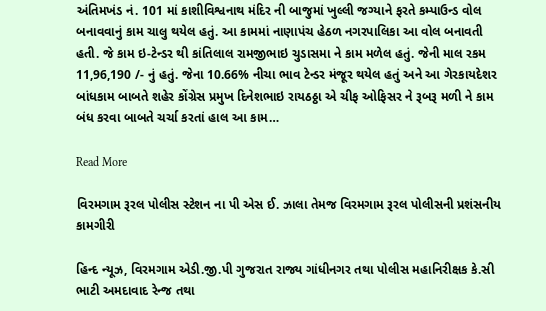અંતિમખંડ નં. 101 માં કાશીવિશ્વનાથ મંદિર ની બાજુમાં ખુલ્લી જગ્યાને ફરતે કમ્પાઉન્ડ વોલ બનાવવાનું કામ ચાલુ થયેલ હતું. આ કામમાં નાણાપંચ હેઠળ નગરપાલિકા આ વોલ બનાવતી હતી. જે કામ ઇ-ટેન્ડર થી કાંતિલાલ રામજીભાઇ ચુડાસમા ને કામ મળેલ હતું. જેની માલ રકમ 11,96,190 /- નું હતું. જેના 10.66% નીચા ભાવ ટેન્ડર મંજૂર થયેલ હતું અને આ ગેરકાયદેશર બાંધકામ બાબતે શહેર કોંગ્રેસ પ્રમુખ દિનેશભાઇ રાયઠઠ્ઠા એ ચીફ ઓફિસર ને રૂબરૂ મળી ને કામ બંધ કરવા બાબતે ચર્ચા કરતાં હાલ આ કામ…

Read More

વિરમગામ રૂરલ પોલીસ સ્ટેશન ના પી એસ ઈ. ઝાલા તેમજ વિરમગામ રૂરલ પોલીસની પ્રશંસનીય કામગીરી

હિન્દ ન્યૂઝ, વિરમગામ એડી.જી.પી ગુજરાત રાજ્ય ગાંધીનગર તથા પોલીસ મહાનિરીક્ષક કે.સી ભાટી અમદાવાદ રેન્જ તથા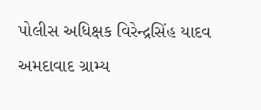પોલીસ અધિક્ષક વિરેન્દ્રસિંહ યાદવ અમદાવાદ ગ્રામ્ય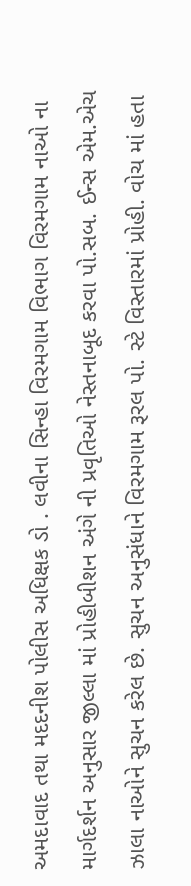અમદાવાદ તથા મદદનીશ પોલીસ અધિક્ષક ડો . લવીના સિન્હા વિરમગામ વિભાગ વિરમગામ નાઓ ના માર્ગદર્શન અનુસાર જીલ્લા માં પ્રોહીબીશન અંગે ની પ્રવૃતિઓ નેસ્તનાબૂદ કરવા પો.સબ. ઈન્સ એમ.એચ ઝાલા નાઓને સુચન કરેલ છે. સુચન અનુસંધાને વિરમગામ રૂરલ પો. સ્ટે વિસ્તારમાં પ્રોહી. વોચ માં હતા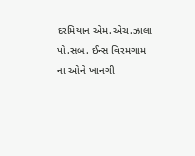દરમિયાન એમ.એચ.ઝાલા પો.સબ. ઈન્સ વિરમગામ ના ઓને ખાનગી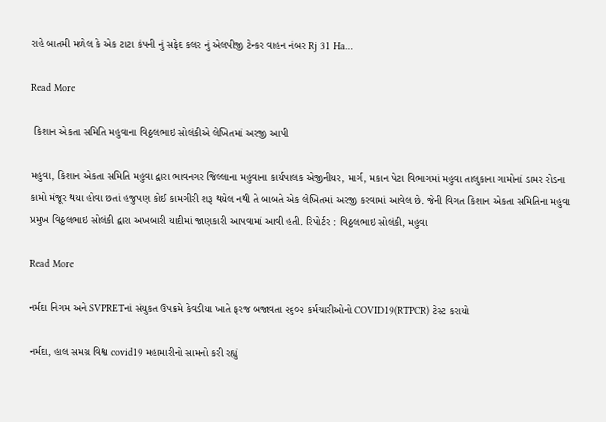રાહે બાતમી મળેલ કે એક ટાટા કંપની નું સફેદ કલર નું એલપીજી ટેન્કર વાહન નંબર Rj 31 Ha…

Read More

 કિશાન એકતા સમિતિ મહુવાના વિઠ્ઠલભાઇ સોલંકીએ લેખિતમાં અરજી આપી

મહુવા, કિશાન એકતા સમિતિ મહુવા દ્વારા ભાવનગર જિલ્લાના મહુવાના કાર્યપાલક એજીનીયર, માર્ગ, મકાન પેટા વિભાગમાં મહુવા તાલુકાના ગામોનાં ડામર રોડના કામો મંજૂર થયા હોવા છતાં હજુપણ કોઈ કામગીરી શરૂ થયેલ નથી તે બાબતે એક લેખિતમાં અરજી કરવામાં આવેલ છે. જેની વિગત કિશાન એકતા સમિતિના મહુવા પ્રમુખ વિઠ્ઠલભાઇ સોલંકી દ્વારા અખબારી યાદીમાં જાણકારી આપવામાં આવી હતી. રિપોર્ટર : વિઠ્ઠલભાઇ સોલંકી, મહુવા

Read More

નર્મદા નિગમ અને SVPRETનાં સંયુકત ઉપક્રમે કેવડીયા ખાતે ફરજ બજાવતા ૨૬૦૨ કર્મચારીઓનો COVID19(RTPCR) ટેસ્ટ કરાયો

નર્મદા, હાલ સમગ્ર વિશ્વ covid19 મહામારીનો સામનો કરી રહ્યું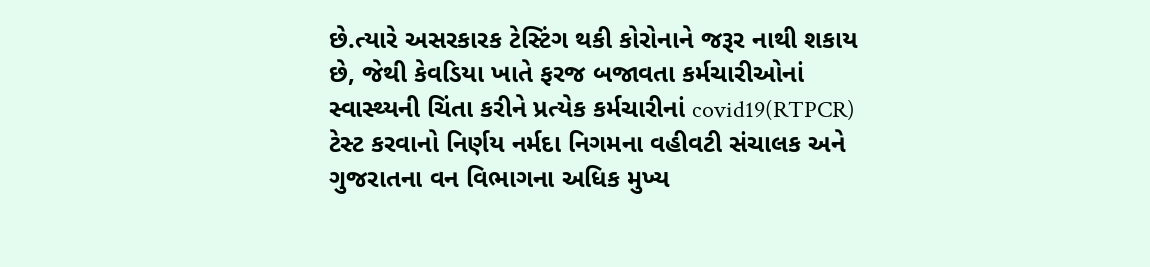છે.ત્યારે અસરકારક ટેસ્ટિંગ થકી કોરોનાને જરૂર નાથી શકાય છે, જેથી કેવડિયા ખાતે ફરજ બજાવતા કર્મચારીઓનાં સ્વાસ્થ્યની ચિંતા કરીને પ્રત્યેક કર્મચારીનાં covid19(RTPCR) ટેસ્ટ કરવાનો નિર્ણય નર્મદા નિગમના વહીવટી સંચાલક અને ગુજરાતના વન વિભાગના અધિક મુખ્ય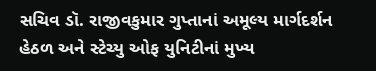સચિવ ડૉ. રાજીવકુમાર ગુપ્તાનાં અમૂલ્ય માર્ગદર્શન હેઠળ અને સ્ટેચ્યુ ઓફ યુનિટીનાં મુખ્ય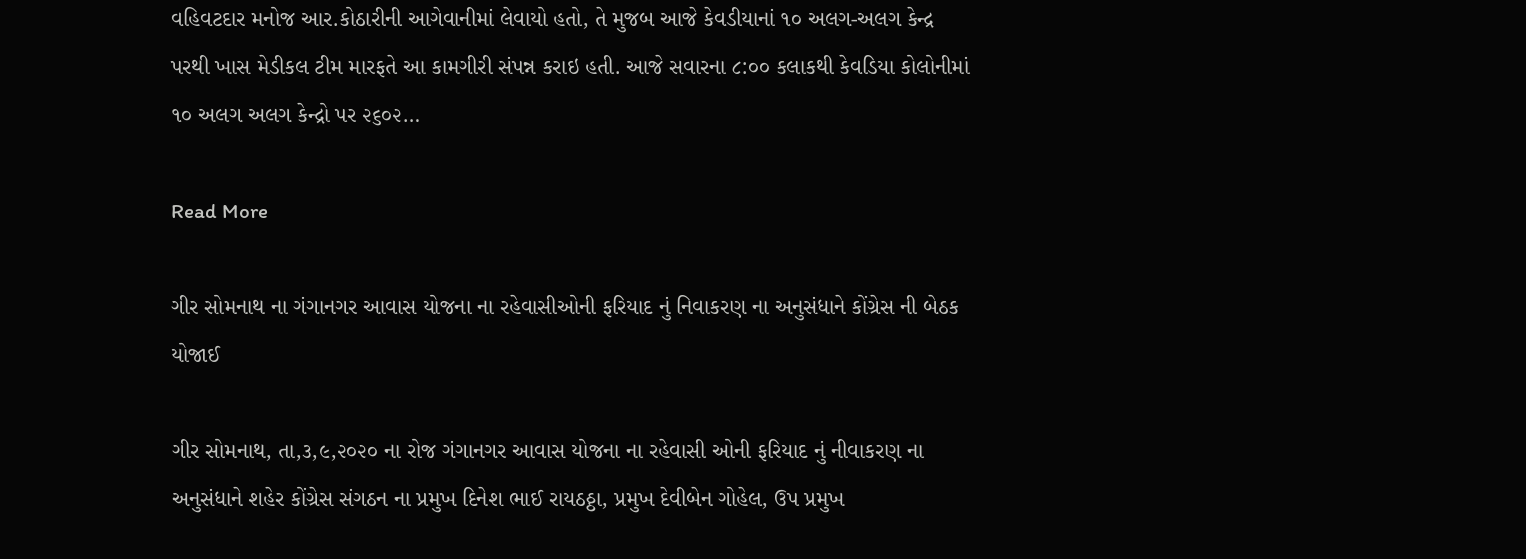વહિવટદાર મનોજ આર.કોઠારીની આગેવાનીમાં લેવાયો હતો, તે મુજબ આજે કેવડીયાનાં ૧૦ અલગ-અલગ કેન્દ્ર પરથી ખાસ મેડીકલ ટીમ મારફતે આ કામગીરી સંપન્ન કરાઇ હતી. આજે સવારના ૮:૦૦ કલાકથી કેવડિયા કોલોનીમાં ૧૦ અલગ અલગ કેન્દ્રો પર ૨૬૦૨…

Read More

ગીર સોમનાથ ના ગંગાનગર આવાસ યોજના ના રહેવાસીઓની ફરિયાદ નું નિવાકરણ ના અનુસંધાને કોંગ્રેસ ની બેઠક યોજાઈ

ગીર સોમનાથ, તા,૩,૯,૨૦૨૦ ના રોજ ગંગાનગર આવાસ યોજના ના રહેવાસી ઓની ફરિયાદ નું નીવાકરણ ના અનુસંધાને શહેર કોંગ્રેસ સંગઠન ના પ્રમુખ દિનેશ ભાઈ રાયઠઠ્ઠા, પ્રમુખ દેવીબેન ગોહેલ, ઉપ પ્રમુખ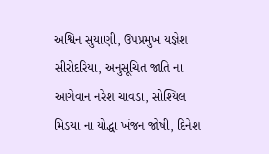અશ્વિન સુયાણી, ઉપપ્રમુખ યજ્ઞેશ સીરોદરિયા, અનુસૂચિત જાતિ ના આગેવાન નરેશ ચાવડા, સોશ્યિલ મિડયા ના યોદ્ધા ખંજન જોષી, દિનેશ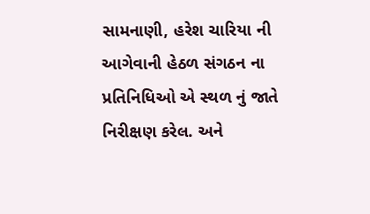સામનાણી, હરેશ ચારિયા ની આગેવાની હેઠળ સંગઠન ના પ્રતિનિધિઓ એ સ્થળ નું જાતે નિરીક્ષણ કરેલ. અને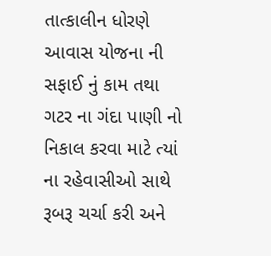તાત્કાલીન ધોરણે આવાસ યોજના ની સફાઈ નું કામ તથા ગટર ના ગંદા પાણી નો નિકાલ કરવા માટે ત્યાં ના રહેવાસીઓ સાથે રૂબરૂ ચર્ચા કરી અને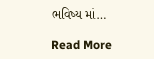ભવિષ્ય માં…

Read More